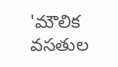'మౌలిక వసతుల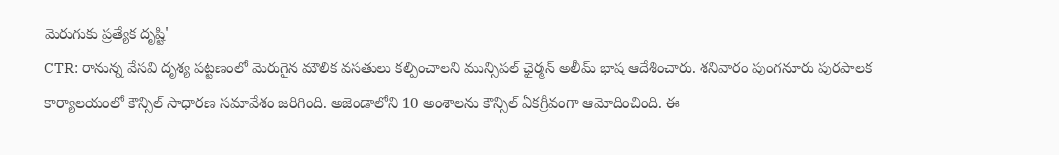మెరుగుకు ప్రత్యేక దృష్టి'
CTR: రానున్న వేసవి దృశ్య పట్టణంలో మెరుగైన మౌలిక వసతులు కల్పించాలని మున్సిపల్ ఛైర్మన్ అలీమ్ భాష ఆదేశించారు. శనివారం పుంగనూరు పురపాలక కార్యాలయంలో కౌన్సిల్ సాధారణ సమావేశం జరిగింది. అజెండాలోని 10 అంశాలను కౌన్సిల్ ఏకగ్రీవంగా ఆమోదించింది. ఈ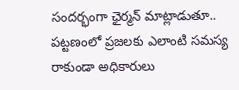సందర్భంగా ఛైర్మన్ మాట్లాడుతూ.. పట్టణంలో ప్రజలకు ఎలాంటి సమస్య రాకుండా అధికారులు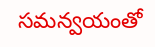సమన్వయంతో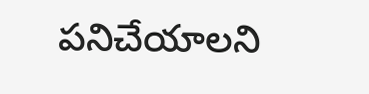పనిచేయాలని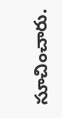సూచించారు.